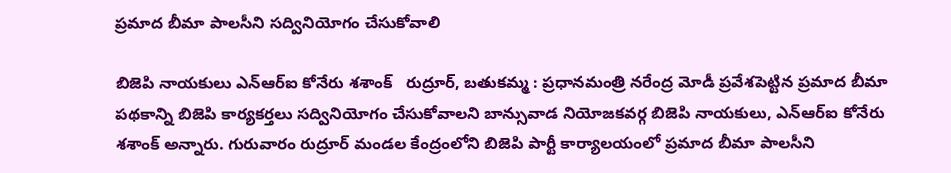ప్రమాద బీమా పాలసీని సద్వినియోగం చేసుకోవాలి

బిజెపి నాయకులు ఎన్ఆర్ఐ కోనేరు శశాంక్   రుద్రూర్, బతుకమ్మ : ప్రధానమంత్రి నరేంద్ర మోడీ ప్రవేశపెట్టిన ప్రమాద బీమా పథకాన్ని బిజెపి కార్యకర్తలు సద్వినియోగం చేసుకోవాలని బాన్సువాడ నియోజకవర్గ బిజెపి నాయకులు, ఎన్ఆర్ఐ కోనేరు శశాంక్ అన్నారు. గురువారం రుద్రూర్ మండల కేంద్రంలోని బిజెపి పార్టీ కార్యాలయంలో ప్రమాద బీమా పాలసీని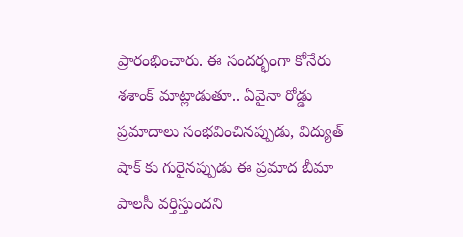ప్రారంభించారు. ఈ సందర్భంగా కోనేరు శశాంక్ మాట్లాడుతూ.. ఏవైనా రోడ్డు ప్రమాదాలు సంభవించినప్పుడు, విద్యుత్ షాక్ కు గురైనప్పుడు ఈ ప్రమాద బీమా పాలసీ వర్తిస్తుందని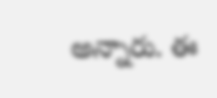అన్నారు. ఈ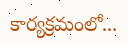కార్యక్రమంలో...